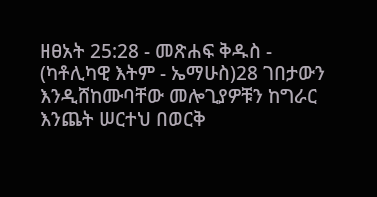ዘፀአት 25:28 - መጽሐፍ ቅዱስ - (ካቶሊካዊ እትም - ኤማሁስ)28 ገበታውን እንዲሸከሙባቸው መሎጊያዎቹን ከግራር እንጨት ሠርተህ በወርቅ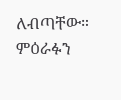ለብጣቸው። ምዕራፉን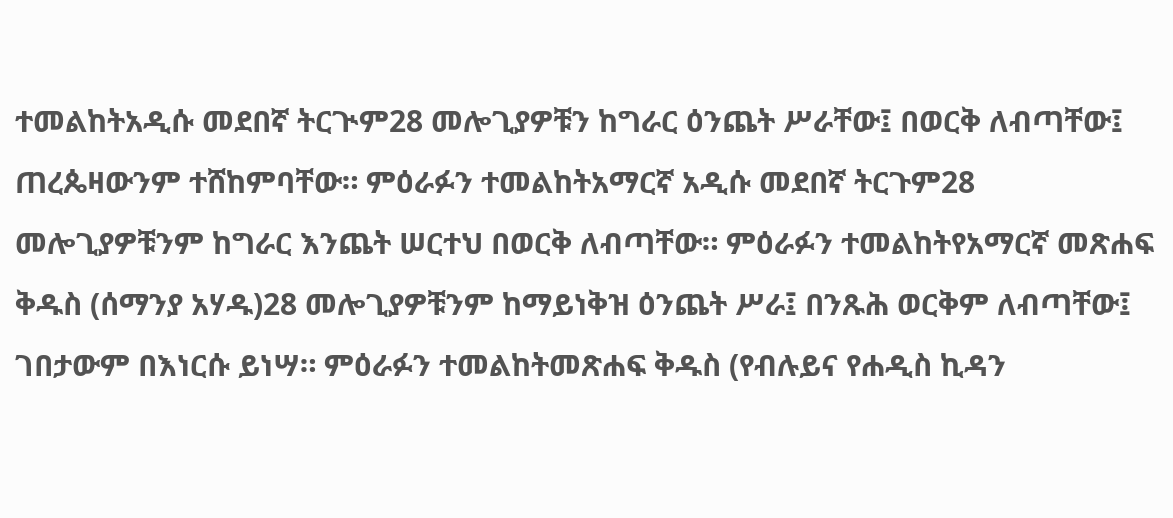ተመልከትአዲሱ መደበኛ ትርጒም28 መሎጊያዎቹን ከግራር ዕንጨት ሥራቸው፤ በወርቅ ለብጣቸው፤ ጠረጴዛውንም ተሸከምባቸው። ምዕራፉን ተመልከትአማርኛ አዲሱ መደበኛ ትርጉም28 መሎጊያዎቹንም ከግራር እንጨት ሠርተህ በወርቅ ለብጣቸው። ምዕራፉን ተመልከትየአማርኛ መጽሐፍ ቅዱስ (ሰማንያ አሃዱ)28 መሎጊያዎቹንም ከማይነቅዝ ዕንጨት ሥራ፤ በንጹሕ ወርቅም ለብጣቸው፤ ገበታውም በእነርሱ ይነሣ። ምዕራፉን ተመልከትመጽሐፍ ቅዱስ (የብሉይና የሐዲስ ኪዳን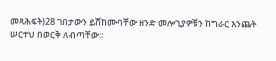መጻሕፍት)28 ገበታውን ይሸከሙባቸው ዘንድ መሎጊያዎቹን ከግራር እንጨት ሠርተህ በወርቅ ለብጣቸው።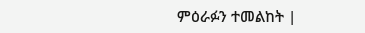ምዕራፉን ተመልከት |